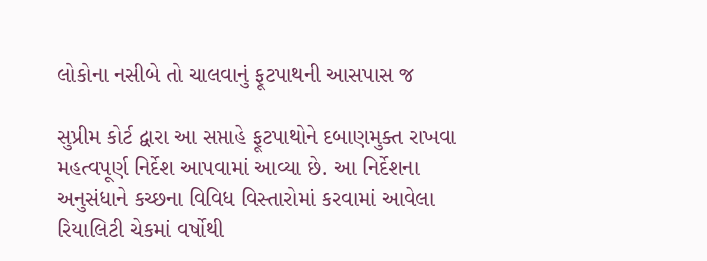લોકોના નસીબે તો ચાલવાનું ફૂટપાથની આસપાસ જ

સુપ્રીમ કોર્ટ દ્વારા આ સપ્તાહે ફૂટપાથોને દબાણમુક્ત રાખવા મહત્વપૂર્ણ નિર્દેશ આપવામાં આવ્યા છે. આ નિર્દેશના અનુસંધાને કચ્છના વિવિધ વિસ્તારોમાં કરવામાં આવેલા રિયાલિટી ચેકમાં વર્ષોથી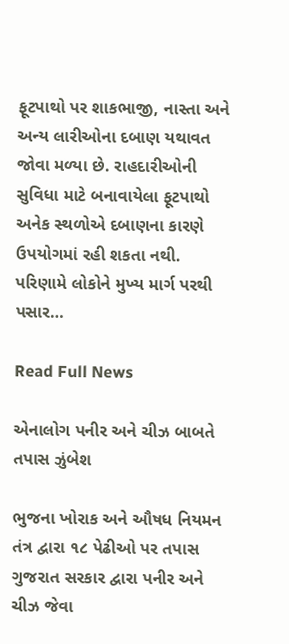ફૂટપાથો પર શાકભાજી, નાસ્તા અને અન્ય લારીઓના દબાણ યથાવત જોવા મળ્યા છે. રાહદારીઓની સુવિધા માટે બનાવાયેલા ફૂટપાથો અનેક સ્થળોએ દબાણના કારણે ઉપયોગમાં રહી શકતા નથી. પરિણામે લોકોને મુખ્ય માર્ગ પરથી પસાર…

Read Full News

એનાલોગ પનીર અને ચીઝ બાબતે તપાસ ઝુંબેશ

ભુજના ખોરાક અને ઔષધ નિયમન તંત્ર દ્વારા ૧૮ પેઢીઓ પર તપાસ ગુજરાત સરકાર દ્વારા પનીર અને ચીઝ જેવા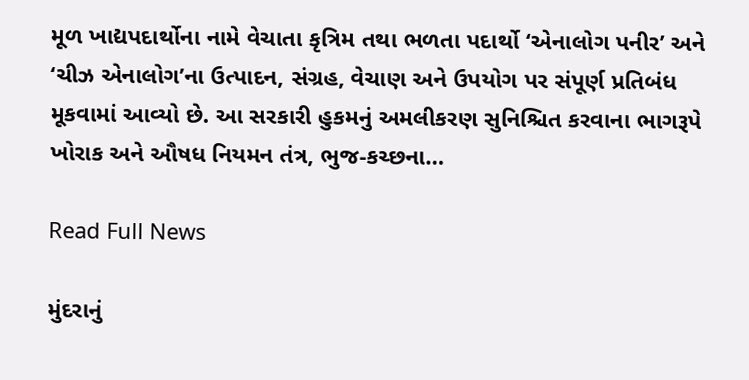મૂળ ખાદ્યપદાર્થોના નામે વેચાતા કૃત્રિમ તથા ભળતા પદાર્થો ‘એનાલોગ પનીર’ અને ‘ચીઝ એનાલોગ’ના ઉત્પાદન, સંગ્રહ, વેચાણ અને ઉપયોગ પર સંપૂર્ણ પ્રતિબંધ મૂકવામાં આવ્યો છે. આ સરકારી હુકમનું અમલીકરણ સુનિશ્ચિત કરવાના ભાગરૂપે ખોરાક અને ઔષધ નિયમન તંત્ર, ભુજ-કચ્છના…

Read Full News

મુંદરાનું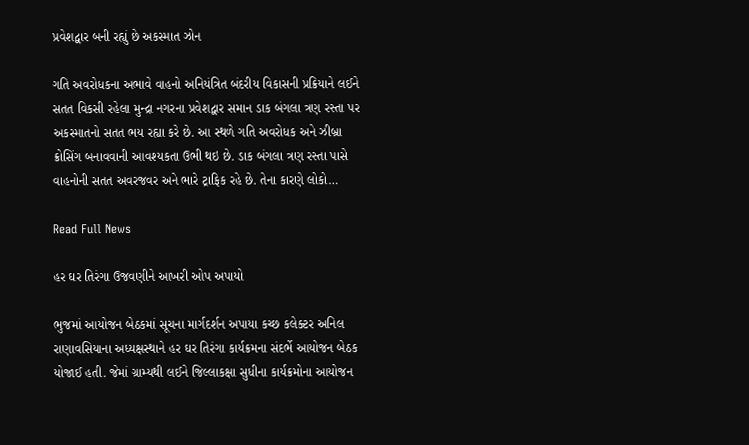પ્રવેશદ્વાર બની રહ્યું છે અકસ્માત ઝોન

ગતિ અવરોધકના અભાવે વાહનો અનિયંત્રિત બંદરીય વિકાસની પ્રક્રિયાને લઈને સતત વિકસી રહેલા મુન્દ્રા નગરના પ્રવેશદ્વાર સમાન ડાક બંગલા ત્રણ રસ્તા પર અકસ્માતનો સતત ભય રહ્યા કરે છે. આ સ્થળે ગતિ અવરોધક અને ઝીબ્રા ક્રોસિંગ બનાવવાની આવશ્યકતા ઉભી થઇ છે. ડાક બંગલા ત્રણ રસ્તા પાસે વાહનોની સતત અવરજવર અને ભારે ટ્રાફિક રહે છે. તેના કારણે લોકો…

Read Full News

હર ઘર તિરંગા ઉજવણીને આખરી ઓપ અપાયો

ભુજમાં આયોજન બેઠકમાં સૂચના માર્ગદર્શન અપાયા કચ્છ કલેક્ટર અનિલ રાણાવસિયાના અધ્યક્ષસ્થાને હર ઘર તિરંગા કાર્યક્રમના સંદર્ભે આયોજન બેઠક યોજાઈ હતી. જેમાં ગ્રામ્યથી લઈને જિલ્લાકક્ષા સુધીના કાર્યક્રમોના આયોજન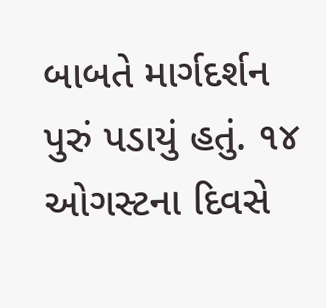બાબતે માર્ગદર્શન પુરું પડાયું હતું. ૧૪ ઓગસ્ટના દિવસે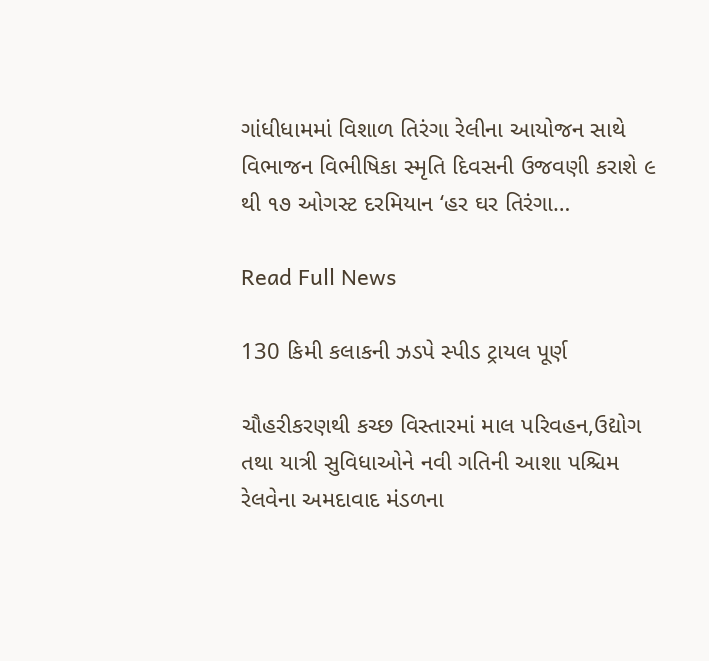ગાંધીધામમાં વિશાળ તિરંગા રેલીના આયોજન સાથે વિભાજન વિભીષિકા સ્મૃતિ દિવસની ઉજવણી કરાશે ૯ થી ૧૭ ઓગસ્ટ દરમિયાન ‘હર ઘર તિરંગા…

Read Full News

130 કિમી કલાકની ઝડપે સ્પીડ ટ્રાયલ પૂર્ણ

ચૌહરીકરણથી કચ્છ વિસ્તારમાં માલ પરિવહન,ઉદ્યોગ તથા યાત્રી સુવિધાઓને નવી ગતિની આશા પશ્ચિમ રેલવેના અમદાવાદ મંડળના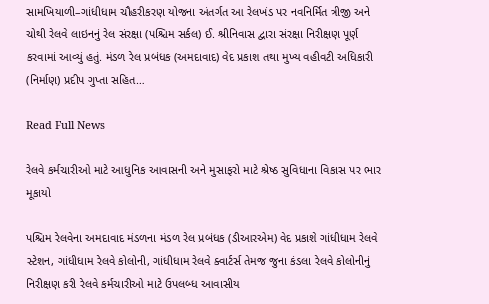સામખિયાળી–ગાંધીધામ ચૌહરીકરણ યોજના અંતર્ગત આ રેલખંડ પર નવનિર્મિત ત્રીજી અને ચોથી રેલવે લાઇનનું રેલ સંરક્ષા (પશ્ચિમ સર્કલ) ઈ. શ્રીનિવાસ દ્વારા સંરક્ષા નિરીક્ષણ પૂર્ણ કરવામાં આવ્યું હતું. મંડળ રેલ પ્રબંધક (અમદાવાદ) વેદ પ્રકાશ તથા મુખ્ય વહીવટી અધિકારી (નિર્માણ) પ્રદીપ ગુપ્તા સહિત…

Read Full News

રેલવે કર્મચારીઓ માટે આધુનિક આવાસની અને મુસાફરો માટે શ્રેષ્ઠ સુવિધાના વિકાસ પર ભાર મૂકાયો

પશ્ચિમ રેલવેના અમદાવાદ મંડળના મંડળ રેલ પ્રબંધક (ડીઆરએમ) વેદ પ્રકાશે ગાંધીધામ રેલવે સ્ટેશન, ગાંધીધામ રેલવે કોલોની, ગાંધીધામ રેલવે ક્વાર્ટર્સ તેમજ જુના કંડલા રેલવે કોલોનીનું નિરીક્ષણ કરી રેલવે કર્મચારીઓ માટે ઉપલબ્ધ આવાસીય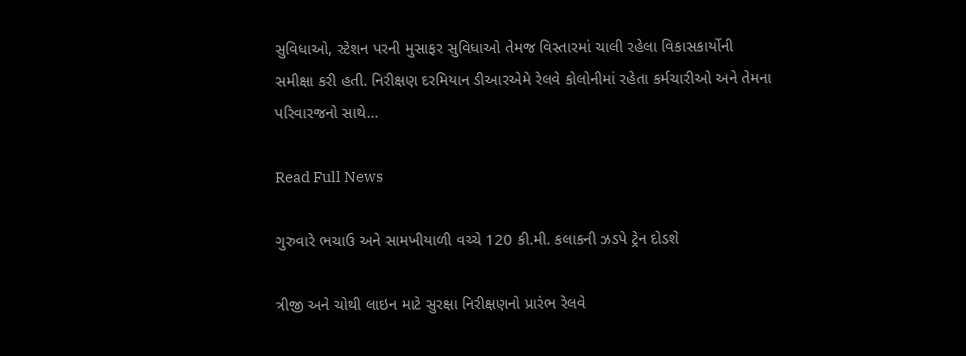સુવિધાઓ, સ્ટેશન પરની મુસાફર સુવિધાઓ તેમજ વિસ્તારમાં ચાલી રહેલા વિકાસકાર્યોની સમીક્ષા કરી હતી. નિરીક્ષણ દરમિયાન ડીઆરએમે રેલવે કોલોનીમાં રહેતા કર્મચારીઓ અને તેમના પરિવારજનો સાથે…

Read Full News

ગુરુવારે ભચાઉ અને સામખીયાળી વચ્ચે 120 કી.મી. કલાકની ઝડપે ટ્રેન દોડશે

ત્રીજી અને ચોથી લાઇન માટે સુરક્ષા નિરીક્ષણનો પ્રારંભ રેલવે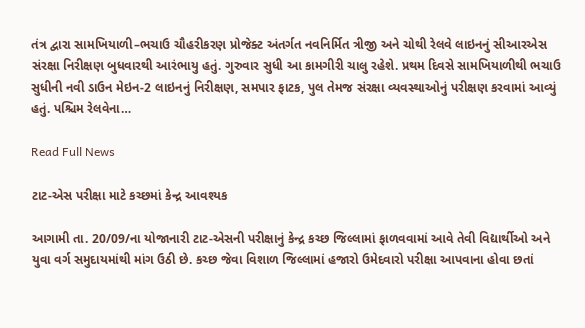તંત્ર દ્વારા સામખિયાળી–ભચાઉ ચૌહરીકરણ પ્રોજેક્ટ અંતર્ગત નવનિર્મિત ત્રીજી અને ચોથી રેલવે લાઇનનું સીઆરએસ સંરક્ષા નિરીક્ષણ બુધવારથી આરંભાયુ હતું. ગુરુવાર સુધી આ કામગીરી ચાલુ રહેશે. પ્રથમ દિવસે સામખિયાળીથી ભચાઉ સુધીની નવી ડાઉન મેઇન-2 લાઇનનું નિરીક્ષણ, સમપાર ફાટક, પુલ તેમજ સંરક્ષા વ્યવસ્થાઓનું પરીક્ષણ કરવામાં આવ્યું હતું. પશ્ચિમ રેલવેના…

Read Full News

ટાટ-એસ પરીક્ષા માટે કચ્છમાં કેન્દ્ર આવશ્યક

આગામી તા. 20/09/ના યોજાનારી ટાટ-એસની પરીક્ષાનું કેન્દ્ર કચ્છ જિલ્લામાં ફાળવવામાં આવે તેવી વિદ્યાર્થીઓ અને યુવા વર્ગ સમુદાયમાંથી માંગ ઉઠી છે. કચ્છ જેવા વિશાળ જિલ્લામાં હજારો ઉમેદવારો પરીક્ષા આપવાના હોવા છતાં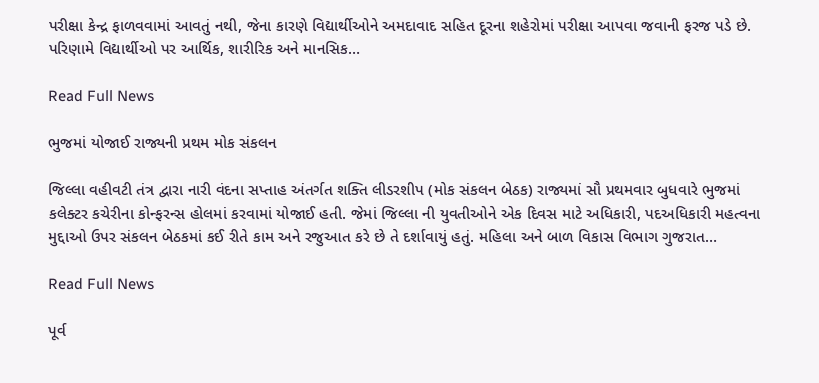પરીક્ષા કેન્દ્ર ફાળવવામાં આવતું નથી, જેના કારણે વિદ્યાર્થીઓને અમદાવાદ સહિત દૂરના શહેરોમાં પરીક્ષા આપવા જવાની ફરજ પડે છે. પરિણામે વિદ્યાર્થીઓ પર આર્થિક, શારીરિક અને માનસિક…

Read Full News

ભુજમાં યોજાઈ રાજ્યની પ્રથમ મોક સંકલન

જિલ્લા વહીવટી તંત્ર દ્વારા નારી વંદના સપ્તાહ અંતર્ગત શક્તિ લીડરશીપ (મોક સંકલન બેઠક) રાજ્યમાં સૌ પ્રથમવાર બુધવારે ભુજમાં કલેક્ટર કચેરીના કોન્ફરન્સ હોલમાં કરવામાં યોજાઈ હતી. જેમાં જિલ્લા ની યુવતીઓને એક દિવસ માટે અધિકારી, પદઅધિકારી મહત્વના મુદ્દાઓ ઉપર સંકલન બેઠકમાં કઈ રીતે કામ અને રજુઆત કરે છે તે દર્શાવાયું હતું. મહિલા અને બાળ વિકાસ વિભાગ ગુજરાત…

Read Full News

પૂર્વ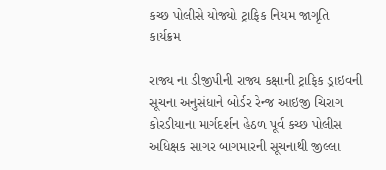કચ્છ પોલીસે યોજ્યો ટ્રાફિક નિયમ જાગૃતિ કાર્યક્રમ

રાજ્ય ના ડીજીપીની રાજ્ય કક્ષાની ટ્રાફિક ડ્રાઇવની સૂચના અનુસંધાને બોર્ડર રેન્જ આઇજી ચિરાગ કોરડીયાના માર્ગદર્શન હેઠળ પૂર્વ કચ્છ પોલીસ અધિક્ષક સાગર બાગમારની સૂચનાથી જીલ્લા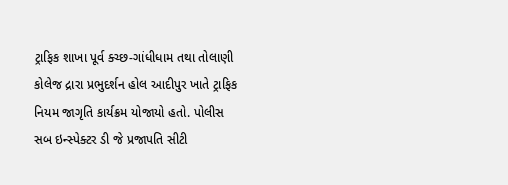ટ્રાફિક શાખા પૂર્વ ક્ચ્છ-ગાંધીધામ તથા તોલાણી કોલેજ દ્રારા પ્રભુદર્શન હોલ આદીપુર ખાતે ટ્રાફિક નિયમ જાગૃતિ કાર્યક્રમ યોજાયો હતો. પોલીસ સબ ઇન્સ્પેક્ટર ડી જે પ્રજાપતિ સીટી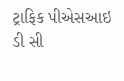ટ્રાફિક પીએસઆઇ ડી સી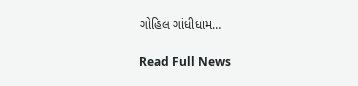ગોહિલ ગાંધીધામ…

Read Full News